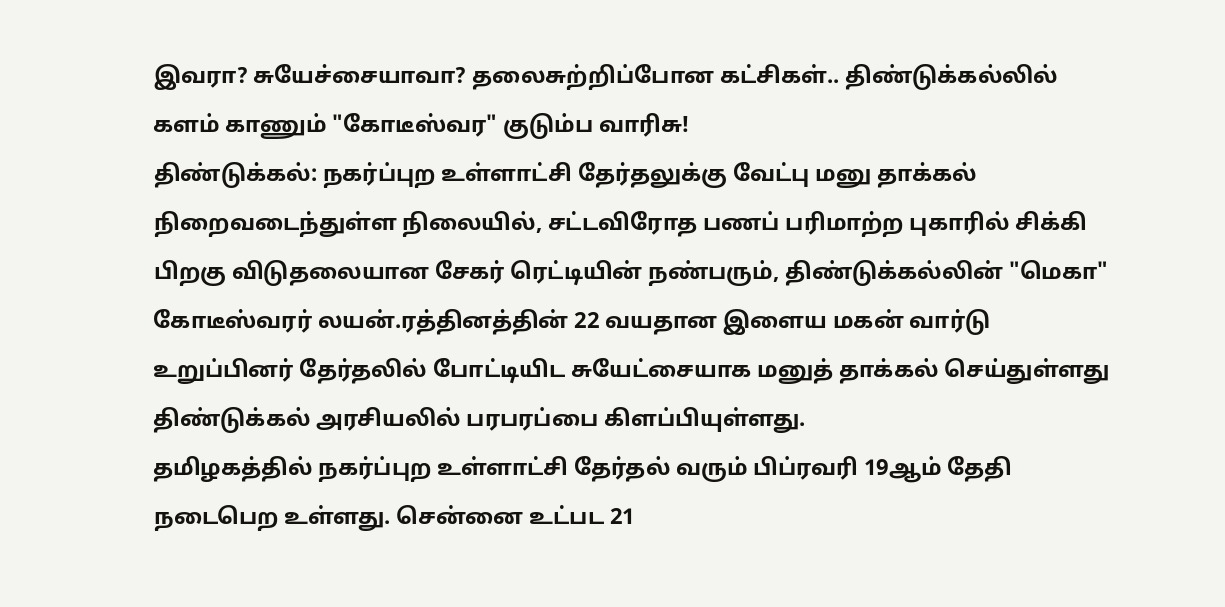இவரா? சுயேச்சையாவா? தலைசுற்றிப்போன கட்சிகள்.. திண்டுக்கல்லில் களம் காணும் "கோடீஸ்வர" குடும்ப வாரிசு!
திண்டுக்கல்: நகர்ப்புற உள்ளாட்சி தேர்தலுக்கு வேட்பு மனு தாக்கல் நிறைவடைந்துள்ள நிலையில், சட்டவிரோத பணப் பரிமாற்ற புகாரில் சிக்கி பிறகு விடுதலையான சேகர் ரெட்டியின் நண்பரும், திண்டுக்கல்லின் "மெகா" கோடீஸ்வரர் லயன்.ரத்தினத்தின் 22 வயதான இளைய மகன் வார்டு உறுப்பினர் தேர்தலில் போட்டியிட சுயேட்சையாக மனுத் தாக்கல் செய்துள்ளது திண்டுக்கல் அரசியலில் பரபரப்பை கிளப்பியுள்ளது.
தமிழகத்தில் நகர்ப்புற உள்ளாட்சி தேர்தல் வரும் பிப்ரவரி 19ஆம் தேதி நடைபெற உள்ளது. சென்னை உட்பட 21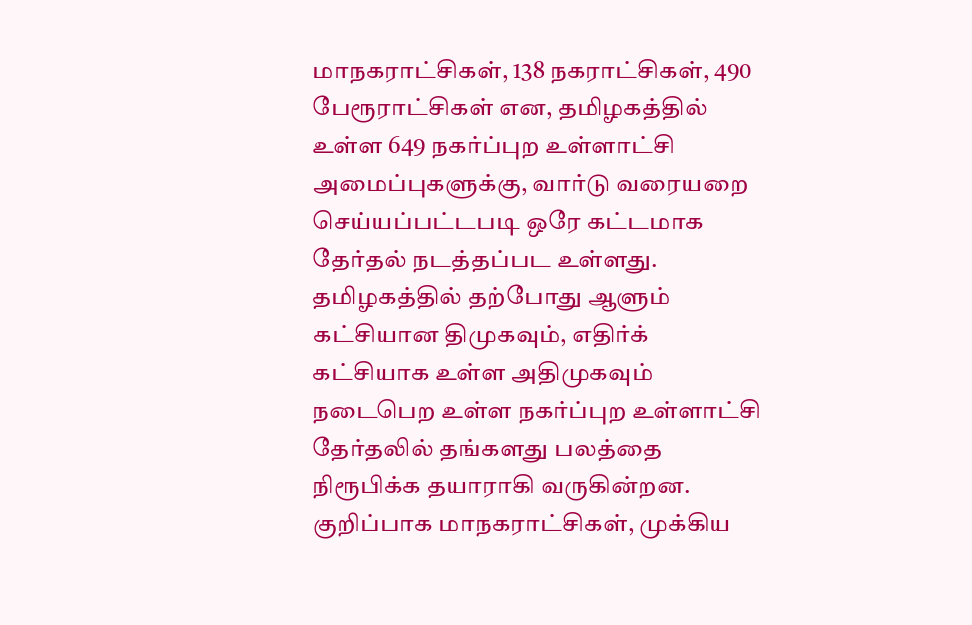மாநகராட்சிகள், 138 நகராட்சிகள், 490 பேரூராட்சிகள் என, தமிழகத்தில் உள்ள 649 நகர்ப்புற உள்ளாட்சி அமைப்புகளுக்கு, வார்டு வரையறை செய்யப்பட்டபடி ஒரே கட்டமாக தேர்தல் நடத்தப்பட உள்ளது.
தமிழகத்தில் தற்போது ஆளும் கட்சியான திமுகவும், எதிர்க் கட்சியாக உள்ள அதிமுகவும் நடைபெற உள்ள நகர்ப்புற உள்ளாட்சி தேர்தலில் தங்களது பலத்தை நிரூபிக்க தயாராகி வருகின்றன. குறிப்பாக மாநகராட்சிகள், முக்கிய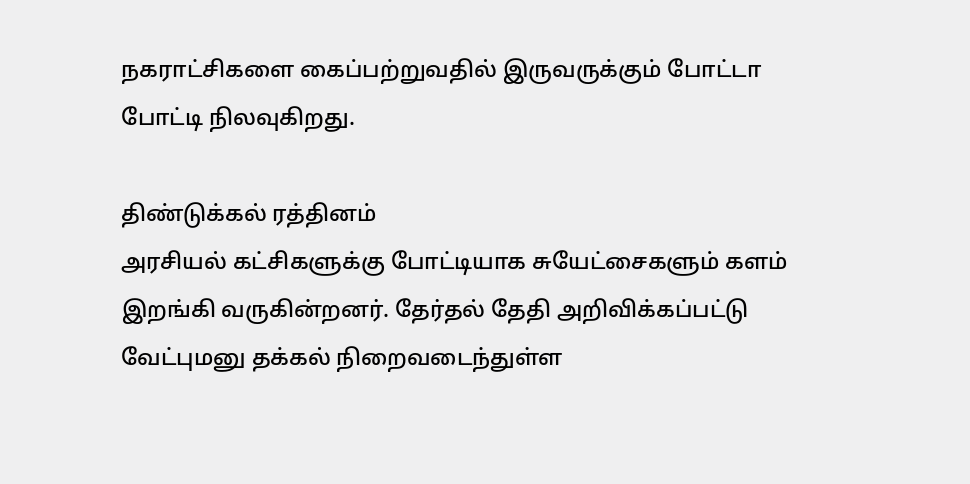நகராட்சிகளை கைப்பற்றுவதில் இருவருக்கும் போட்டா போட்டி நிலவுகிறது.

திண்டுக்கல் ரத்தினம்
அரசியல் கட்சிகளுக்கு போட்டியாக சுயேட்சைகளும் களம் இறங்கி வருகின்றனர். தேர்தல் தேதி அறிவிக்கப்பட்டு வேட்புமனு தக்கல் நிறைவடைந்துள்ள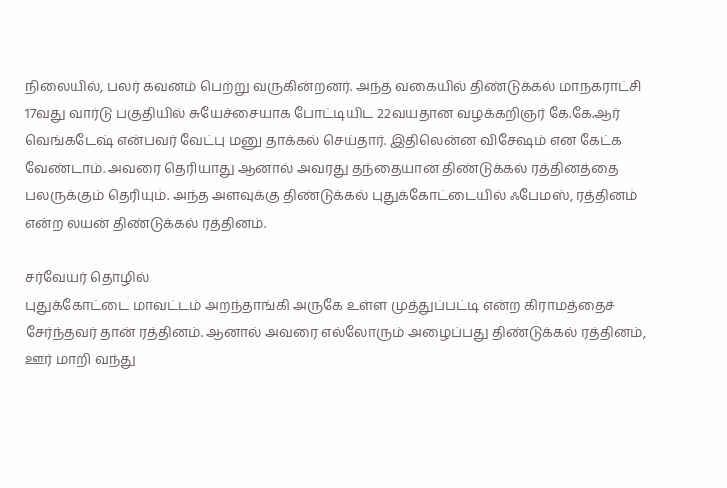நிலையில், பலர் கவனம் பெற்று வருகின்றனர். அந்த வகையில் திண்டுக்கல் மாநகராட்சி 17வது வார்டு பகுதியில் சுயேச்சையாக போட்டியிட 22வயதான வழக்கறிஞர் கே.கே.ஆர் வெங்கடேஷ் என்பவர் வேட்பு மனு தாக்கல் செய்தார். இதிலென்ன விசேஷம் என கேட்க வேண்டாம். அவரை தெரியாது ஆனால் அவரது தந்தையான திண்டுக்கல் ரத்தினத்தை பலருக்கும் தெரியும். அந்த அளவுக்கு திண்டுக்கல் புதுக்கோட்டையில் ஃபேமஸ், ரத்தினம் என்ற லயன் திண்டுக்கல் ரத்தினம்.

சர்வேயர் தொழில்
புதுக்கோட்டை மாவட்டம் அறந்தாங்கி அருகே உள்ள முத்துப்பட்டி என்ற கிராமத்தைச் சேர்ந்தவர் தான் ரத்தினம். ஆனால் அவரை எல்லோரும் அழைப்பது திண்டுக்கல் ரத்தினம், ஊர் மாறி வந்து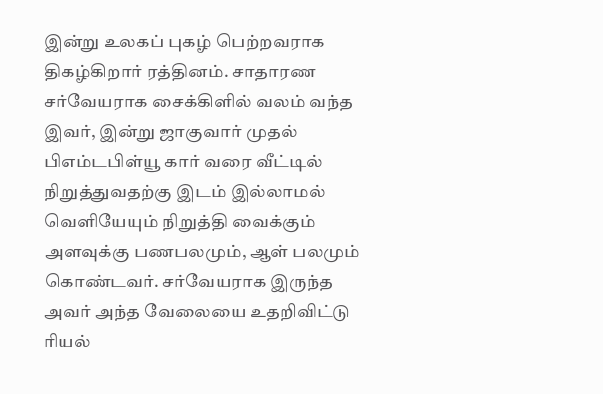இன்று உலகப் புகழ் பெற்றவராக திகழ்கிறார் ரத்தினம். சாதாரண சர்வேயராக சைக்கிளில் வலம் வந்த இவர், இன்று ஜாகுவார் முதல் பிஎம்டபிள்யூ கார் வரை வீட்டில் நிறுத்துவதற்கு இடம் இல்லாமல் வெளியேயும் நிறுத்தி வைக்கும் அளவுக்கு பணபலமும், ஆள் பலமும் கொண்டவர். சர்வேயராக இருந்த அவர் அந்த வேலையை உதறிவிட்டு ரியல்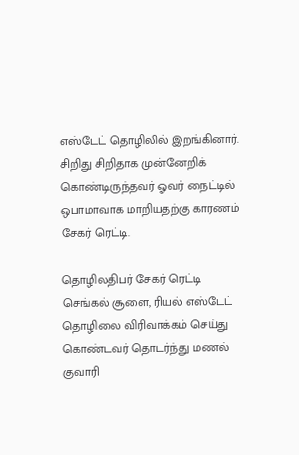எஸ்டேட் தொழிலில் இறங்கினார். சிறிது சிறிதாக முன்னேறிக் கொண்டிருந்தவர் ஓவர் நைட்டில் ஒபாமாவாக மாறியதற்கு காரணம் சேகர் ரெட்டி.

தொழிலதிபர் சேகர் ரெட்டி
செங்கல் சூளை, ரியல் எஸ்டேட் தொழிலை விரிவாக்கம் செய்து கொண்டவர் தொடர்ந்து மணல் குவாரி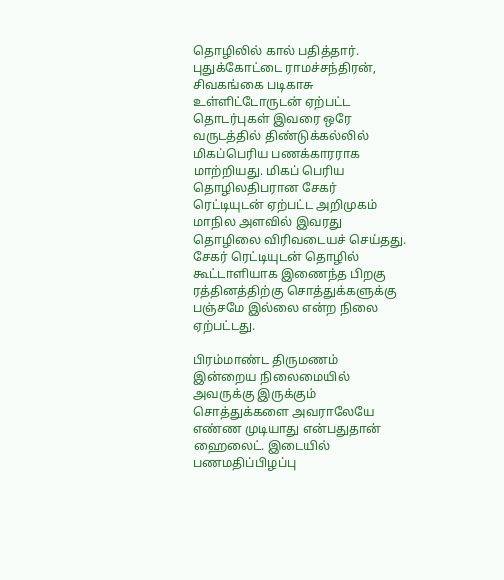தொழிலில் கால் பதித்தார். புதுக்கோட்டை ராமச்சந்திரன், சிவகங்கை படிகாசு உள்ளிட்டோருடன் ஏற்பட்ட தொடர்புகள் இவரை ஒரே வருடத்தில் திண்டுக்கல்லில் மிகப்பெரிய பணக்காரராக மாற்றியது. மிகப் பெரிய தொழிலதிபரான சேகர் ரெட்டியுடன் ஏற்பட்ட அறிமுகம் மாநில அளவில் இவரது தொழிலை விரிவடையச் செய்தது. சேகர் ரெட்டியுடன் தொழில் கூட்டாளியாக இணைந்த பிறகு ரத்தினத்திற்கு சொத்துக்களுக்கு பஞ்சமே இல்லை என்ற நிலை ஏற்பட்டது.

பிரம்மாண்ட திருமணம்
இன்றைய நிலைமையில் அவருக்கு இருக்கும் சொத்துக்களை அவராலேயே எண்ண முடியாது என்பதுதான் ஹைலைட். இடையில் பணமதிப்பிழப்பு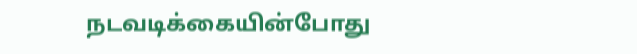நடவடிக்கையின்போது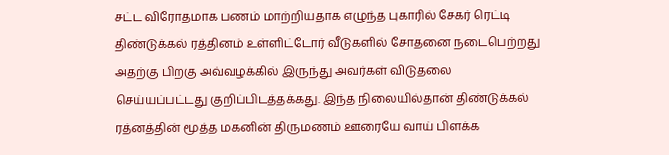சட்ட விரோதமாக பணம் மாற்றியதாக எழுந்த புகாரில் சேகர் ரெட்டி திண்டுக்கல் ரத்தினம் உள்ளிட்டோர் வீடுகளில் சோதனை நடைபெற்றது அதற்கு பிறகு அவ்வழக்கில் இருந்து அவர்கள் விடுதலை செய்யப்பட்டது குறிப்பிடத்தக்கது. இந்த நிலையில்தான் திண்டுக்கல் ரத்னத்தின் மூத்த மகனின் திருமணம் ஊரையே வாய் பிளக்க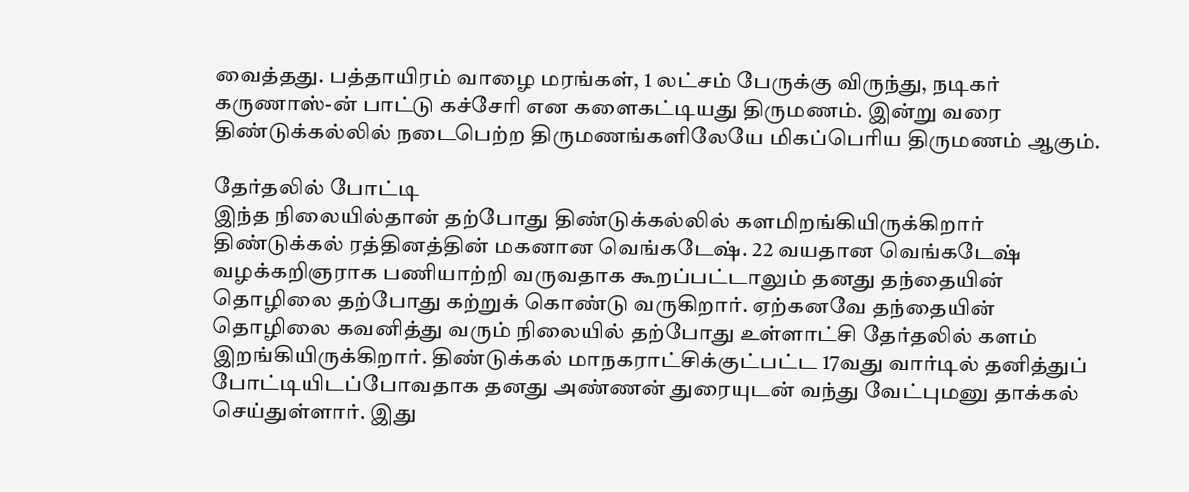வைத்தது. பத்தாயிரம் வாழை மரங்கள், 1 லட்சம் பேருக்கு விருந்து, நடிகர் கருணாஸ்-ன் பாட்டு கச்சேரி என களைகட்டியது திருமணம். இன்று வரை திண்டுக்கல்லில் நடைபெற்ற திருமணங்களிலேயே மிகப்பெரிய திருமணம் ஆகும்.

தேர்தலில் போட்டி
இந்த நிலையில்தான் தற்போது திண்டுக்கல்லில் களமிறங்கியிருக்கிறார் திண்டுக்கல் ரத்தினத்தின் மகனான வெங்கடேஷ். 22 வயதான வெங்கடேஷ் வழக்கறிஞராக பணியாற்றி வருவதாக கூறப்பட்டாலும் தனது தந்தையின் தொழிலை தற்போது கற்றுக் கொண்டு வருகிறார். ஏற்கனவே தந்தையின் தொழிலை கவனித்து வரும் நிலையில் தற்போது உள்ளாட்சி தேர்தலில் களம் இறங்கியிருக்கிறார். திண்டுக்கல் மாநகராட்சிக்குட்பட்ட 17வது வார்டில் தனித்துப் போட்டியிடப்போவதாக தனது அண்ணன் துரையுடன் வந்து வேட்புமனு தாக்கல் செய்துள்ளார். இது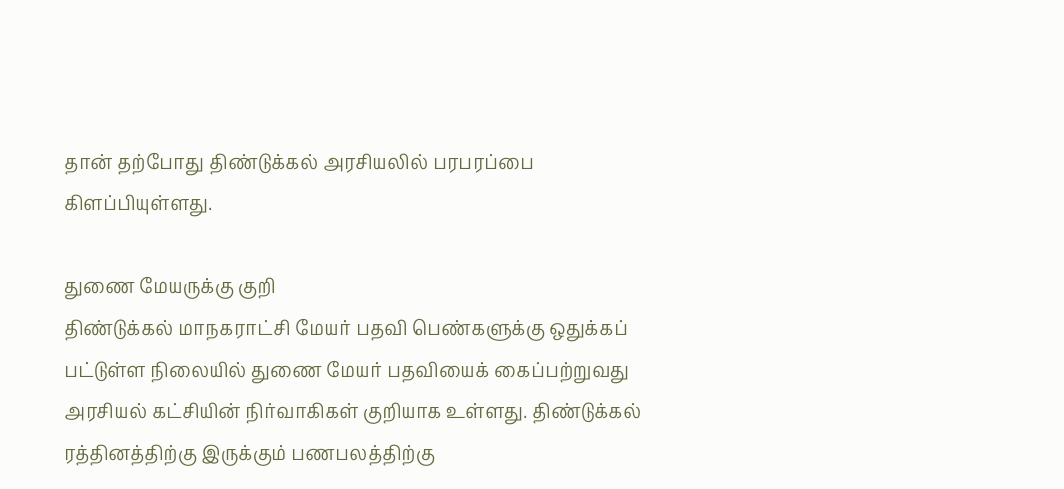தான் தற்போது திண்டுக்கல் அரசியலில் பரபரப்பை கிளப்பியுள்ளது.

துணை மேயருக்கு குறி
திண்டுக்கல் மாநகராட்சி மேயர் பதவி பெண்களுக்கு ஒதுக்கப் பட்டுள்ள நிலையில் துணை மேயர் பதவியைக் கைப்பற்றுவது அரசியல் கட்சியின் நிர்வாகிகள் குறியாக உள்ளது. திண்டுக்கல் ரத்தினத்திற்கு இருக்கும் பணபலத்திற்கு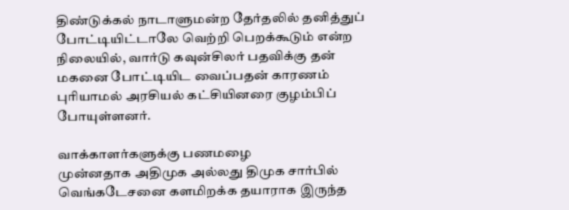திண்டுக்கல் நாடாளுமன்ற தேர்தலில் தனித்துப் போட்டியிட்டாலே வெற்றி பெறக்கூடும் என்ற நிலையில், வார்டு கவுன்சிலர் பதவிக்கு தன் மகனை போட்டியிட வைப்பதன் காரணம் புரியாமல் அரசியல் கட்சியினரை குழம்பிப் போயுள்ளனர்.

வாக்காளர்களுக்கு பணமழை
முன்னதாக அதிமுக அல்லது திமுக சார்பில் வெங்கடேசனை களமிறக்க தயாராக இருந்த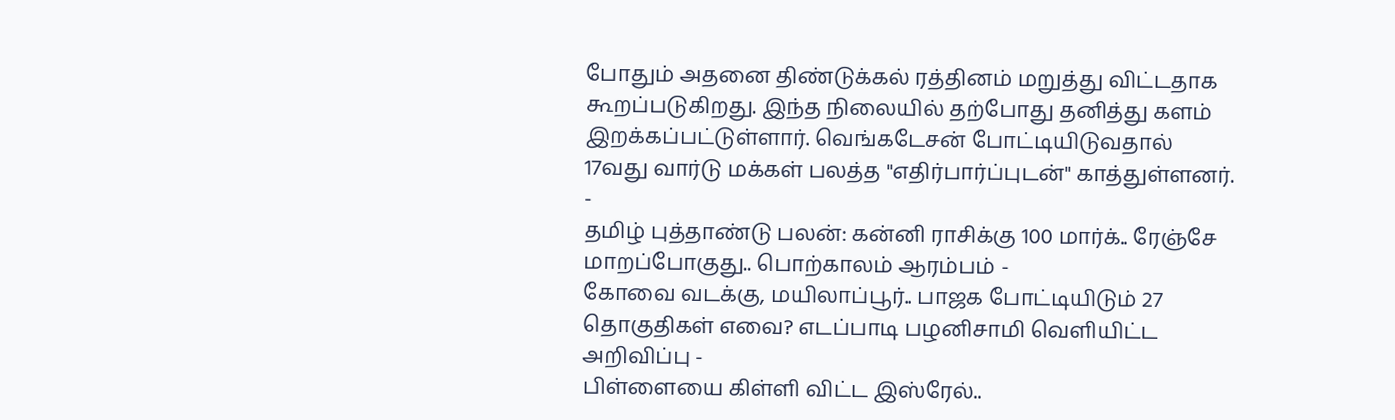போதும் அதனை திண்டுக்கல் ரத்தினம் மறுத்து விட்டதாக கூறப்படுகிறது. இந்த நிலையில் தற்போது தனித்து களம் இறக்கப்பட்டுள்ளார். வெங்கடேசன் போட்டியிடுவதால் 17வது வார்டு மக்கள் பலத்த "எதிர்பார்ப்புடன்" காத்துள்ளனர்.
-
தமிழ் புத்தாண்டு பலன்: கன்னி ராசிக்கு 100 மார்க்.. ரேஞ்சே மாறப்போகுது.. பொற்காலம் ஆரம்பம் -
கோவை வடக்கு, மயிலாப்பூர்.. பாஜக போட்டியிடும் 27 தொகுதிகள் எவை? எடப்பாடி பழனிசாமி வெளியிட்ட அறிவிப்பு -
பிள்ளையை கிள்ளி விட்ட இஸ்ரேல்..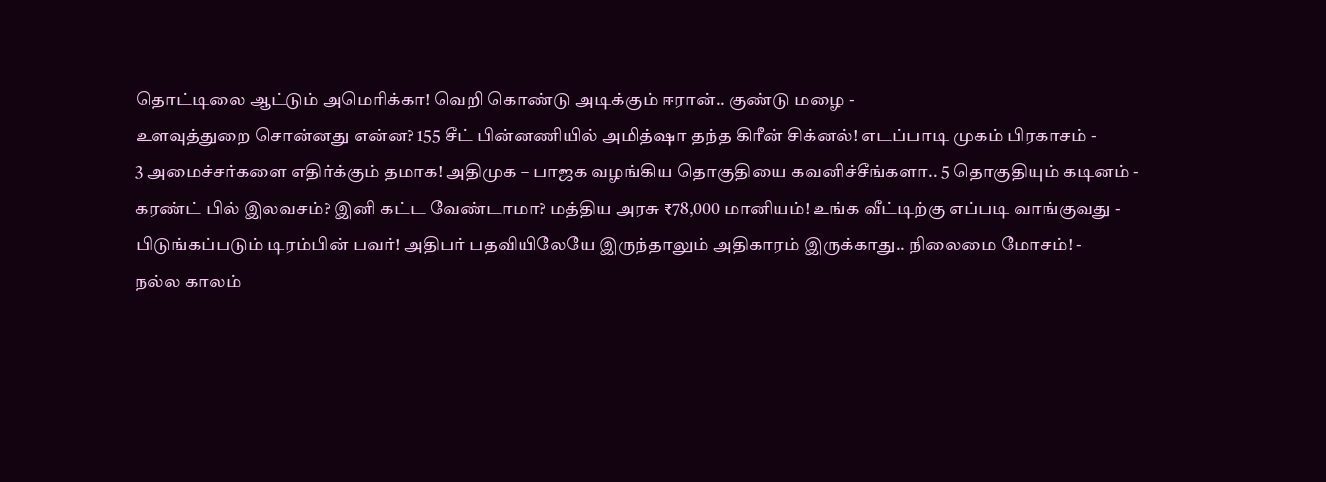தொட்டிலை ஆட்டும் அமெரிக்கா! வெறி கொண்டு அடிக்கும் ஈரான்.. குண்டு மழை -
உளவுத்துறை சொன்னது என்ன? 155 சீட் பின்னணியில் அமித்ஷா தந்த கிரீன் சிக்னல்! எடப்பாடி முகம் பிரகாசம் -
3 அமைச்சர்களை எதிர்க்கும் தமாக! அதிமுக – பாஜக வழங்கிய தொகுதியை கவனிச்சீங்களா.. 5 தொகுதியும் கடினம் -
கரண்ட் பில் இலவசம்? இனி கட்ட வேண்டாமா? மத்திய அரசு ₹78,000 மானியம்! உங்க வீட்டிற்கு எப்படி வாங்குவது -
பிடுங்கப்படும் டிரம்பின் பவர்! அதிபர் பதவியிலேயே இருந்தாலும் அதிகாரம் இருக்காது.. நிலைமை மோசம்! -
நல்ல காலம்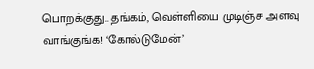பொறக்குது.. தங்கம், வெள்ளியை முடிஞ்ச அளவு வாங்குங்க! ‘கோல்டுமேன்’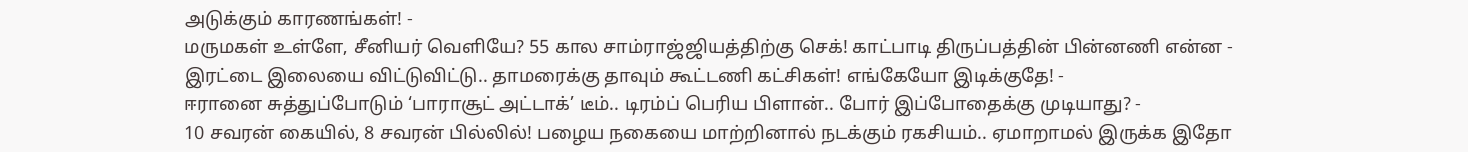அடுக்கும் காரணங்கள்! -
மருமகள் உள்ளே, சீனியர் வெளியே? 55 கால சாம்ராஜ்ஜியத்திற்கு செக்! காட்பாடி திருப்பத்தின் பின்னணி என்ன -
இரட்டை இலையை விட்டுவிட்டு.. தாமரைக்கு தாவும் கூட்டணி கட்சிகள்! எங்கேயோ இடிக்குதே! -
ஈரானை சுத்துப்போடும் ‘பாராசூட் அட்டாக்’ டீம்.. டிரம்ப் பெரிய பிளான்.. போர் இப்போதைக்கு முடியாது? -
10 சவரன் கையில், 8 சவரன் பில்லில்! பழைய நகையை மாற்றினால் நடக்கும் ரகசியம்.. ஏமாறாமல் இருக்க இதோ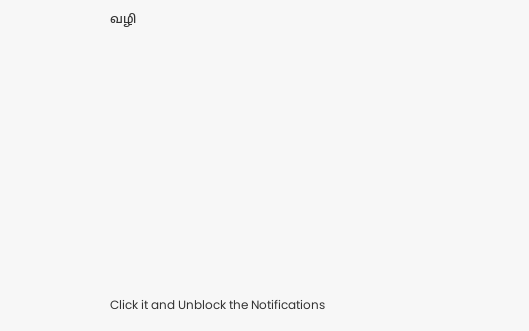வழி












Click it and Unblock the Notifications